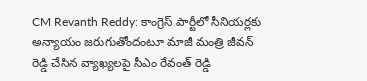CM Revanth Reddy: కాంగ్రెస్ పార్టీలో సీనియర్లకు అన్యాయం జరుగుతోందంటూ మాజీ మంత్రి జీవన్ రెడ్డి చేసిన వ్యాఖ్యలపై సీఎం రేవంత్ రెడ్డి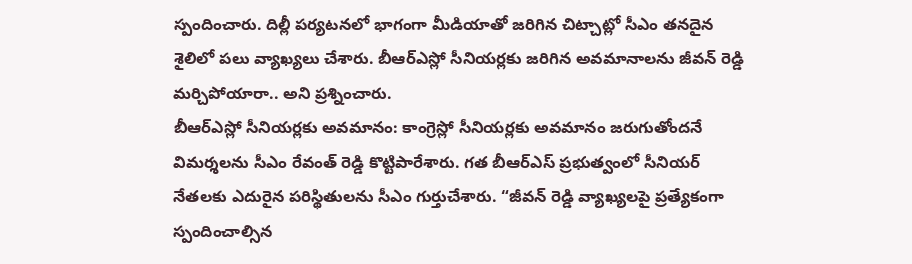స్పందించారు. దిల్లీ పర్యటనలో భాగంగా మీడియాతో జరిగిన చిట్చాట్లో సీఎం తనదైన శైలిలో పలు వ్యాఖ్యలు చేశారు. బీఆర్ఎస్లో సీనియర్లకు జరిగిన అవమానాలను జీవన్ రెడ్డి మర్చిపోయారా.. అని ప్రశ్నించారు.
బీఆర్ఎస్లో సీనియర్లకు అవమానం: కాంగ్రెస్లో సీనియర్లకు అవమానం జరుగుతోందనే విమర్శలను సీఎం రేవంత్ రెడ్డి కొట్టిపారేశారు. గత బీఆర్ఎస్ ప్రభుత్వంలో సీనియర్ నేతలకు ఎదురైన పరిస్థితులను సీఎం గుర్తుచేశారు. “జీవన్ రెడ్డి వ్యాఖ్యలపై ప్రత్యేకంగా స్పందించాల్సిన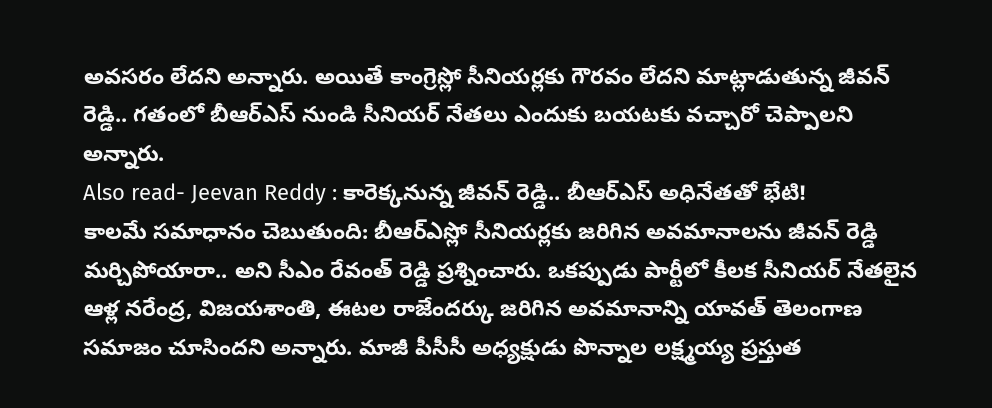అవసరం లేదని అన్నారు. అయితే కాంగ్రెస్లో సీనియర్లకు గౌరవం లేదని మాట్లాడుతున్న జీవన్ రెడ్డి.. గతంలో బీఆర్ఎస్ నుండి సీనియర్ నేతలు ఎందుకు బయటకు వచ్చారో చెప్పాలని అన్నారు.
Also read- Jeevan Reddy : కారెక్కనున్న జీవన్ రెడ్డి.. బీఆర్ఎస్ అధినేతతో భేటి!
కాలమే సమాధానం చెబుతుంది: బీఆర్ఎస్లో సీనియర్లకు జరిగిన అవమానాలను జీవన్ రెడ్డి మర్చిపోయారా.. అని సీఎం రేవంత్ రెడ్డి ప్రశ్నించారు. ఒకప్పుడు పార్టీలో కీలక సీనియర్ నేతలైన ఆళ్ల నరేంద్ర, విజయశాంతి, ఈటల రాజేందర్కు జరిగిన అవమానాన్ని యావత్ తెలంగాణ సమాజం చూసిందని అన్నారు. మాజీ పీసీసీ అధ్యక్షుడు పొన్నాల లక్ష్మయ్య ప్రస్తుత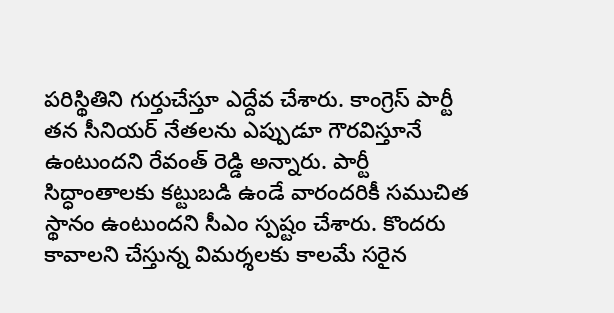పరిస్థితిని గుర్తుచేస్తూ ఎద్దేవ చేశారు. కాంగ్రెస్ పార్టీ తన సీనియర్ నేతలను ఎప్పుడూ గౌరవిస్తూనే ఉంటుందని రేవంత్ రెడ్డి అన్నారు. పార్టీ సిద్ధాంతాలకు కట్టుబడి ఉండే వారందరికీ సముచిత స్థానం ఉంటుందని సీఎం స్పష్టం చేశారు. కొందరు కావాలని చేస్తున్న విమర్శలకు కాలమే సరైన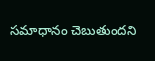సమాధానం చెబుతుందని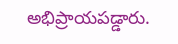అభిప్రాయపడ్డారు.